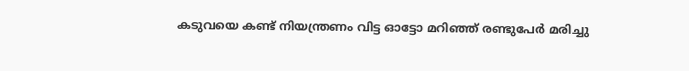കടുവയെ കണ്ട് നിയന്ത്രണം വിട്ട ഓട്ടോ മറിഞ്ഞ് രണ്ടുപേര്‍ മരിച്ചു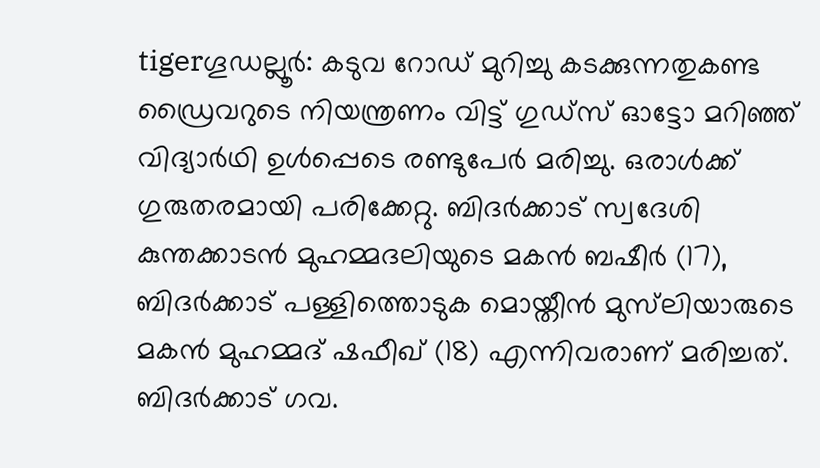tigerഗൂഡല്ലൂര്‍: കടുവ റോഡ് മുറിച്ചു കടക്കുന്നതുകണ്ട ഡ്രൈവറുടെ നിയന്ത്രണം വിട്ട് ഗുഡ്‌സ് ഓട്ടോ മറിഞ്ഞ് വിദ്യാര്‍ഥി ഉള്‍പ്പെടെ രണ്ടുപേര്‍ മരിച്ചു. ഒരാള്‍ക്ക് ഗുരുതരമായി പരിക്കേറ്റു. ബിദര്‍ക്കാട് സ്വദേശി കുന്തക്കാടന്‍ മുഹമ്മദലിയുടെ മകന്‍ ബഷീര്‍ (17), ബിദര്‍ക്കാട് പള്ളിത്തൊടുക മൊയ്തീന്‍ മുസ്‌ലിയാരുടെ മകന്‍ മുഹമ്മദ് ഷഫീഖ് (18) എന്നിവരാണ് മരിച്ചത്.
ബിദര്‍ക്കാട് ഗവ.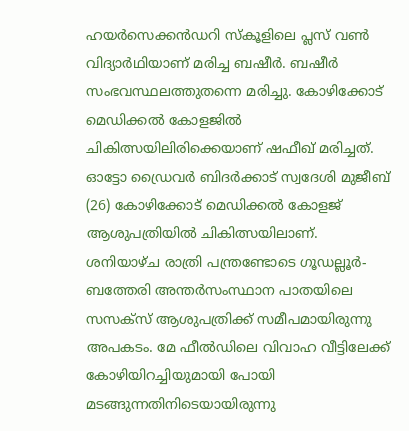ഹയര്‍സെക്കന്‍ഡറി സ്‌കൂളിലെ പ്ലസ് വണ്‍ വിദ്യാര്‍ഥിയാണ് മരിച്ച ബഷീര്‍. ബഷീര്‍ സംഭവസ്ഥലത്തുതന്നെ മരിച്ചു. കോഴിക്കോട് മെഡിക്കല്‍ കോളജില്‍ ചികിത്സയിലിരിക്കെയാണ് ഷഫീഖ് മരിച്ചത്. ഓട്ടോ ഡ്രൈവര്‍ ബിദര്‍ക്കാട് സ്വദേശി മുജീബ് (26) കോഴിക്കോട് മെഡിക്കല്‍ കോളജ് ആശുപത്രിയില്‍ ചികിത്സയിലാണ്.
ശനിയാഴ്ച രാത്രി പന്ത്രണ്ടോടെ ഗൂഡല്ലൂര്‍- ബത്തേരി അന്തര്‍സംസ്ഥാന പാതയിലെ സസക്‌സ് ആശുപത്രിക്ക് സമീപമായിരുന്നു അപകടം. മേ ഫീല്‍ഡിലെ വിവാഹ വീട്ടിലേക്ക് കോഴിയിറച്ചിയുമായി പോയി മടങ്ങുന്നതിനിടെയായിരുന്നു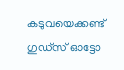കടുവയെക്കണ്ട് ഗുഡ്‌സ് ഓട്ടോ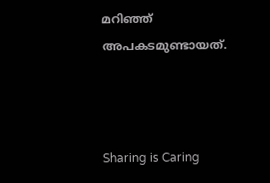മറിഞ്ഞ് അപകടമുണ്ടായത്.



Sharing is Caring